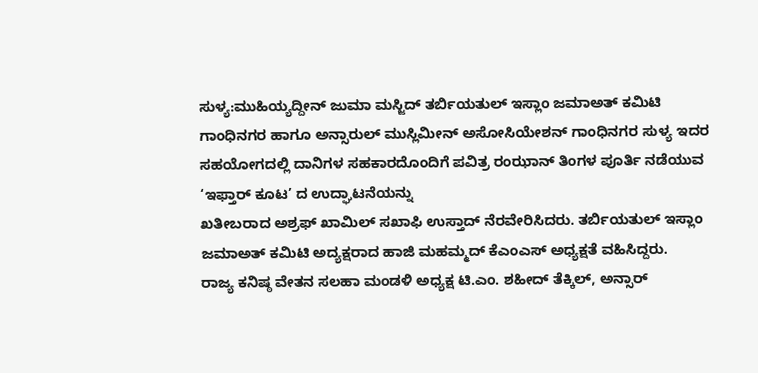ಸುಳ್ಯ:ಮುಹಿಯ್ಯದ್ದೀನ್ ಜುಮಾ ಮಸ್ಜಿದ್ ತರ್ಬಿಯತುಲ್ ಇಸ್ಲಾಂ ಜಮಾಅತ್ ಕಮಿಟಿ ಗಾಂಧಿನಗರ ಹಾಗೂ ಅನ್ಸಾರುಲ್ ಮುಸ್ಲಿಮೀನ್ ಅಸೋಸಿಯೇಶನ್ ಗಾಂಧಿನಗರ ಸುಳ್ಯ ಇದರ ಸಹಯೋಗದಲ್ಲಿ ದಾನಿಗಳ ಸಹಕಾರದೊಂದಿಗೆ ಪವಿತ್ರ ರಂಝಾನ್ ತಿಂಗಳ ಪೂರ್ತಿ ನಡೆಯುವ ‘ಇಫ್ತಾರ್ ಕೂಟ’ ದ ಉದ್ಘಾಟನೆಯನ್ನು
ಖತೀಬರಾದ ಅಶ್ರಫ್ ಖಾಮಿಲ್ ಸಖಾಫಿ ಉಸ್ತಾದ್ ನೆರವೇರಿಸಿದರು. ತರ್ಬಿಯತುಲ್ ಇಸ್ಲಾಂ ಜಮಾಅತ್ ಕಮಿಟಿ ಅದ್ಯಕ್ಷರಾದ ಹಾಜಿ ಮಹಮ್ಮದ್ ಕೆಎಂಎಸ್ ಅಧ್ಯಕ್ಷತೆ ವಹಿಸಿದ್ದರು.
ರಾಜ್ಯ ಕನಿಷ್ಠ ವೇತನ ಸಲಹಾ ಮಂಡಳಿ ಅಧ್ಯಕ್ಷ ಟಿ.ಎಂ. ಶಹೀದ್ ತೆಕ್ಕಿಲ್, ಅನ್ಸಾರ್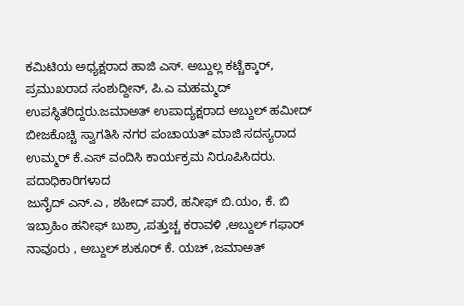ಕಮಿಟಿಯ ಅಧ್ಯಕ್ಷರಾದ ಹಾಜಿ ಎಸ್. ಅಬ್ದುಲ್ಲ ಕಟ್ಚೆಕ್ಕಾರ್, ಪ್ರಮುಖರಾದ ಸಂಶುದ್ದೀನ್, ಪಿ.ಎ ಮಹಮ್ಮದ್ ಉಪಸ್ಥಿತರಿದ್ದರು.ಜಮಾಅತ್ ಉಪಾದ್ಯಕ್ಷರಾದ ಅಬ್ದುಲ್ ಹಮೀದ್ ಬೀಜಕೊಚ್ಚಿ ಸ್ವಾಗತಿಸಿ ನಗರ ಪಂಚಾಯತ್ ಮಾಜಿ ಸದಸ್ಯರಾದ ಉಮ್ಮರ್ ಕೆ.ಎಸ್ ವಂದಿಸಿ ಕಾರ್ಯಕ್ರಮ ನಿರೂಪಿಸಿದರು. ಪದಾಧಿಕಾರಿಗಳಾದ
ಜುನೈದ್ ಎನ್.ಎ , ಶಹೀದ್ ಪಾರೆ, ಹನೀಫ್ ಬಿ.ಯಂ, ಕೆ. ಬಿ ಇಬ್ರಾಹಿಂ ಹನೀಫ್ ಬುಶ್ರಾ ,ಪತ್ತುಚ್ಚ ಕರಾವಳಿ ,ಅಬ್ದುಲ್ ಗಫಾರ್ ನಾವೂರು , ಅಬ್ದುಲ್ ಶುಕೂರ್ ಕೆ. ಯಚ್ ,ಜಮಾಅತ್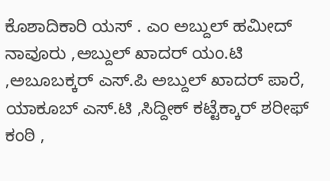ಕೊಶಾದಿಕಾರಿ ಯಸ್ . ಎಂ ಅಬ್ದುಲ್ ಹಮೀದ್ ನಾವೂರು ,ಅಬ್ದುಲ್ ಖಾದರ್ ಯಂ.ಟಿ ,ಅಬೂಬಕ್ಕರ್ ಎಸ್.ಪಿ ಅಬ್ದುಲ್ ಖಾದರ್ ಪಾರೆ, ಯಾಕೂಬ್ ಎಸ್.ಟಿ ,ಸಿದ್ದೀಕ್ ಕಟ್ಟೆಕ್ಕಾರ್ ಶರೀಫ್ ಕಂಠಿ ,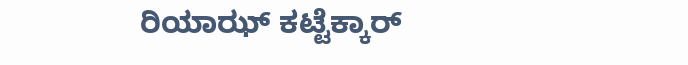ರಿಯಾಝ್ ಕಟ್ಟೆಕ್ಕಾರ್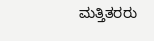ಮತ್ತಿತರರು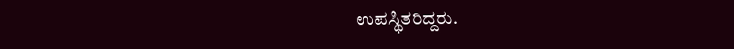ಉಪಸ್ಥಿತರಿದ್ದರು.